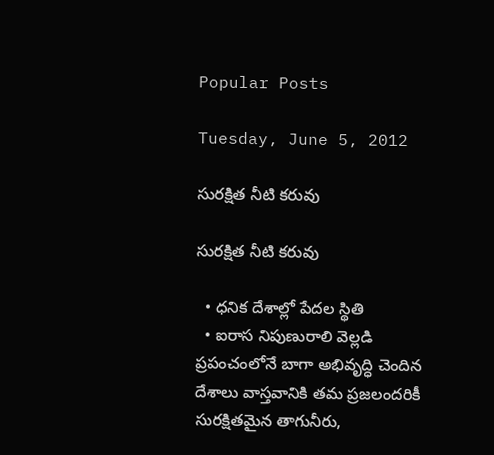Popular Posts

Tuesday, June 5, 2012

సురక్షిత నీటి కరువు

సురక్షిత నీటి కరువు

  • ధనిక దేశాల్లో పేదల స్థితి
  • ఐరాస నిపుణురాలి వెల్లడి
ప్రపంచంలోనే బాగా అభివృద్ధి చెందిన దేశాలు వాస్తవానికి తమ ప్రజలందరికీ సురక్షితమైన తాగునీరు,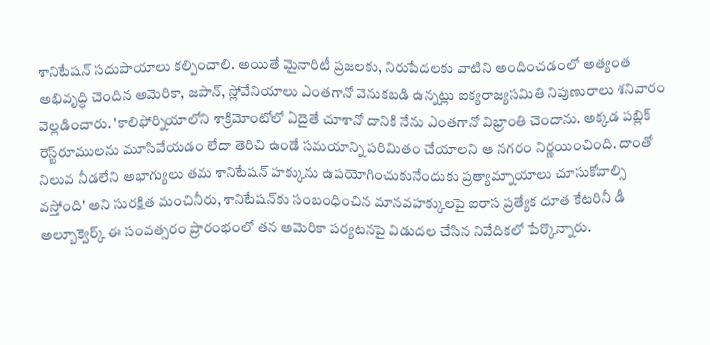శానిటేషన్‌ సదుపాయాలు కల్పించాలి. అయితే మైనారిటీ ప్రజలకు, నిరుపేదలకు వాటిని అందించడంలో అత్యంత అభివృద్ధి చెందిన అమెరికా, జపాన్‌, స్లోవేనియాలు ఎంతగానో వెనుకబడి ఉన్నట్లు ఐక్యరాజ్యసమితి నిపుణురాలు శనివారం వెల్లడించారు. 'కాలిఫోర్నియాలోని శాక్రిమోంటోలో ఏదైతే చూశానో దానికి నేను ఎంతగానో విభ్రాంతి చెందాను. అక్కడ పబ్లిక్‌ రెస్ట్‌రూములను మూసివేయడం లేదా తెరిచి ఉండే సమయాన్ని పరిమితం చేయాలని ఆ నగరం నిర్ణయించింది. దాంతో నిలువ నీడలేని అభాగ్యులు తమ శానిటేషన్‌ హక్కును ఉపయోగించుకునేందుకు ప్రత్యామ్నాయాలు చూసుకోవాల్సి వస్తోంది' అని సురక్షిత మంచినీరు, శానిటేషన్‌కు సంబంధించిన మానవహక్కులపై ఐరాస ప్రత్యేక దూత కేటరినీ డీ అల్బూక్వెర్క్‌ ఈ సంవత్సరం ప్రారంభంలో తన అమెరికా పర్యటనపై విడుదల చేసిన నివేదికలో పేర్కొన్నారు.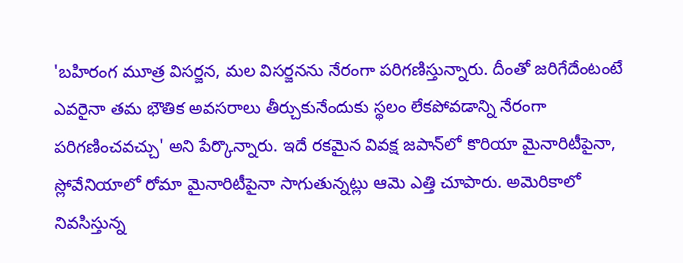'బహిరంగ మూత్ర విసర్జన, మల విసర్జనను నేరంగా పరిగణిస్తున్నారు. దీంతో జరిగేదేంటంటే ఎవరైనా తమ భౌతిక అవసరాలు తీర్చుకునేందుకు స్థలం లేకపోవడాన్ని నేరంగా పరిగణించవచ్చు' అని పేర్కొన్నారు. ఇదే రకమైన వివక్ష జపాన్‌లో కొరియా మైనారిటీపైనా, స్లోవేనియాలో రోమా మైనారిటీపైనా సాగుతున్నట్లు ఆమె ఎత్తి చూపారు. అమెరికాలో నివసిస్తున్న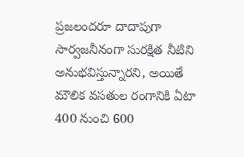ప్రజలందరూ దాదాపుగా సార్వజనీనంగా సురక్షిత నీటిని అనుభవిస్తున్నారని, అయితే మౌలిక వసతుల రంగానికి ఏటా 400 నుంచి 600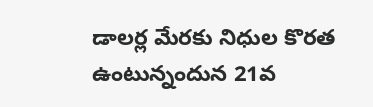డాలర్ల మేరకు నిధుల కొరత ఉంటున్నందున 21వ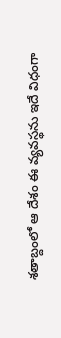శతాబ్దంలో ఆ దేశం ఈ వ్యవస్థను ఇదే విధంగా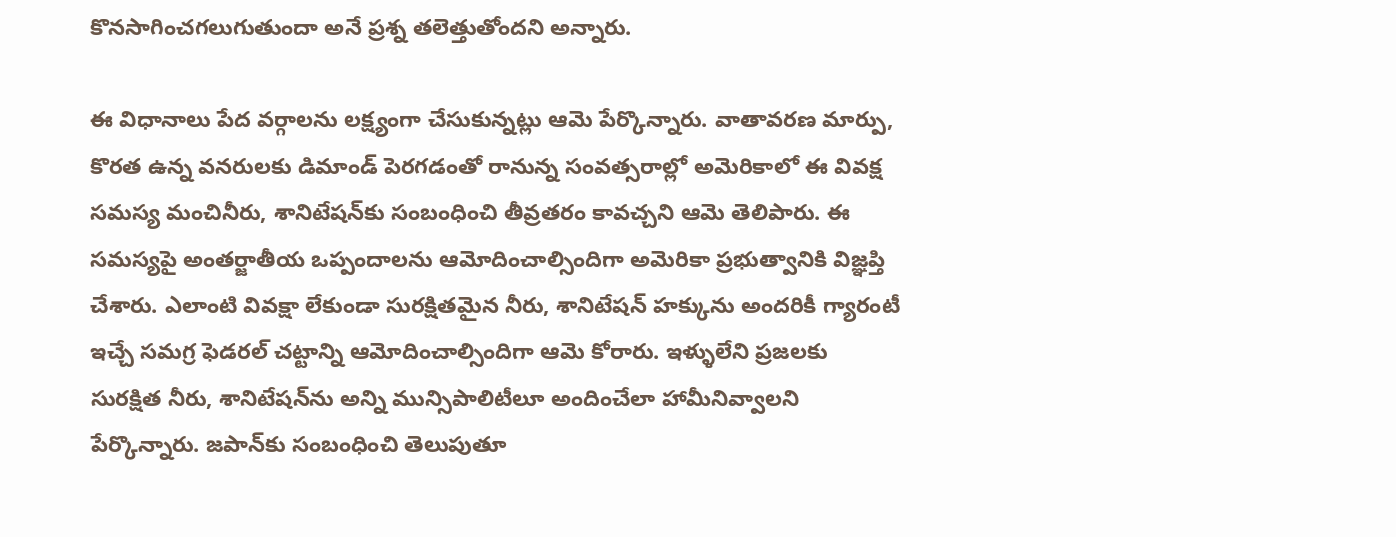కొనసాగించగలుగుతుందా అనే ప్రశ్న తలెత్తుతోందని అన్నారు.

ఈ విధానాలు పేద వర్గాలను లక్ష్యంగా చేసుకున్నట్లు ఆమె పేర్కొన్నారు. వాతావరణ మార్పు, కొరత ఉన్న వనరులకు డిమాండ్‌ పెరగడంతో రానున్న సంవత్సరాల్లో అమెరికాలో ఈ వివక్ష సమస్య మంచినీరు, శానిటేషన్‌కు సంబంధించి తీవ్రతరం కావచ్చని ఆమె తెలిపారు. ఈ సమస్యపై అంతర్జాతీయ ఒప్పందాలను ఆమోదించాల్సిందిగా అమెరికా ప్రభుత్వానికి విజ్ఞప్తి చేశారు. ఎలాంటి వివక్షా లేకుండా సురక్షితమైన నీరు, శానిటేషన్‌ హక్కును అందరికీ గ్యారంటీ ఇచ్చే సమగ్ర ఫెడరల్‌ చట్టాన్ని ఆమోదించాల్సిందిగా ఆమె కోరారు. ఇళ్ళులేని ప్రజలకు సురక్షిత నీరు, శానిటేషన్‌ను అన్ని మున్సిపాలిటీలూ అందించేలా హామీనివ్వాలని పేర్కొన్నారు. జపాన్‌కు సంబంధించి తెలుపుతూ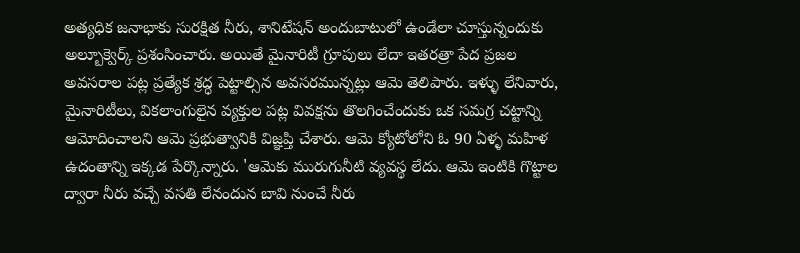అత్యధిక జనాభాకు సురక్షిత నీరు, శానిటేషన్‌ అందుబాటులో ఉండేలా చూస్తున్నందుకు అల్బూక్వెర్క్‌ ప్రశంసించారు. అయితే మైనారిటీ గ్రూపులు లేదా ఇతరత్రా పేద ప్రజల అవసరాల పట్ల ప్రత్యేక శ్రద్ధ పెట్టాల్సిన అవసరమున్నట్లు ఆమె తెలిపారు. ఇళ్ళు లేనివారు, మైనారిటీలు, వికలాంగులైన వ్యక్తుల పట్ల వివక్షను తొలగించేందుకు ఒక సమగ్ర చట్టాన్ని ఆమోదించాలని ఆమె ప్రభుత్వానికి విజ్ఞప్తి చేశారు. ఆమె క్యోటోలోని ఓ 90 ఏళ్ళ మహిళ ఉదంతాన్ని ఇక్కడ పేర్కొన్నారు. 'ఆమెకు మురుగునీటి వ్యవస్థ లేదు. ఆమె ఇంటికి గొట్టాల ద్వారా నీరు వచ్చే వసతి లేనందున బావి నుంచే నీరు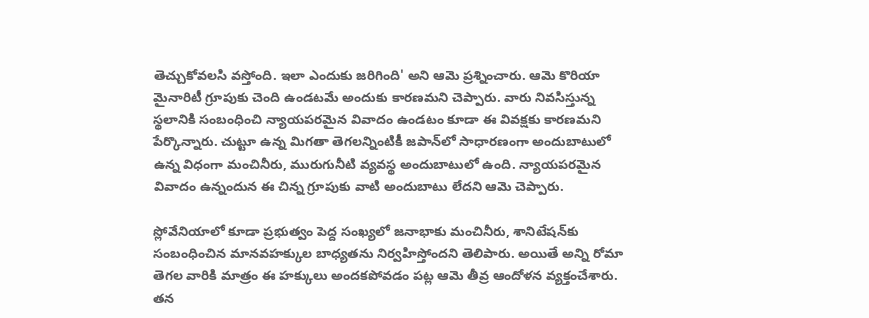తెచ్చుకోవలసి వస్తోంది. ఇలా ఎందుకు జరిగింది' అని ఆమె ప్రశ్నించారు. ఆమె కొరియా మైనారిటీ గ్రూపుకు చెంది ఉండటమే అందుకు కారణమని చెప్పారు. వారు నివసిస్తున్న స్థలానికి సంబంధించి న్యాయపరమైన వివాదం ఉండటం కూడా ఈ వివక్షకు కారణమని పేర్కొన్నారు. చుట్టూ ఉన్న మిగతా తెగలన్నింటికీ జపాన్‌లో సాధారణంగా అందుబాటులో ఉన్న విధంగా మంచినీరు, మురుగునీటి వ్యవస్థ అందుబాటులో ఉంది. న్యాయపరమైన వివాదం ఉన్నందున ఈ చిన్న గ్రూపుకు వాటి అందుబాటు లేదని ఆమె చెప్పారు.

స్లోవేనియాలో కూడా ప్రభుత్వం పెద్ద సంఖ్యలో జనాభాకు మంచినీరు, శానిటేషన్‌కు సంబంధించిన మానవహక్కుల బాధ్యతను నిర్వహిస్తోందని తెలిపారు. అయితే అన్ని రోమా తెగల వారికి మాత్రం ఈ హక్కులు అందకపోవడం పట్ల ఆమె తీవ్ర ఆందోళన వ్యక్తంచేశారు. తన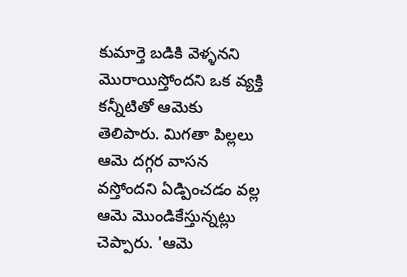కుమార్తె బడికి వెళ్ళనని మొరాయిస్తోందని ఒక వ్యక్తి కన్నీటితో ఆమెకు తెలిపారు. మిగతా పిల్లలు ఆమె దగ్గర వాసన వస్తోందని ఏడ్పించడం వల్ల ఆమె మొండికేస్తున్నట్లు చెప్పారు. 'ఆమె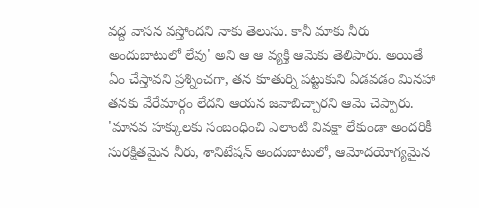వద్ద వాసన వస్తోందని నాకు తెలుసు. కానీ మాకు నీరు అందుబాటులో లేవు' అని ఆ ఆ వ్యక్తి ఆమెకు తెలిపారు. అయితే ఏం చేస్తావని ప్రశ్నించగా, తన కూతుర్ని పట్టుకుని ఏడవడం మినహా తనకు వేరేమార్గం లేదని ఆయన జవాబిచ్చారని ఆమె చెప్పారు. 'మానవ హక్కులకు సంబంధించి ఎలాంటి వివక్షా లేకుండా అందరికీ సురక్షితమైన నీరు, శానిటేషన్‌ అందుబాటులో, ఆమోదయోగ్యమైన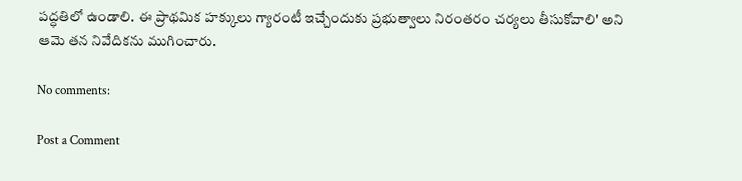పద్ధతిలో ఉండాలి. ఈ ప్రాథమిక హక్కులు గ్యారంటీ ఇచ్చేందుకు ప్రభుత్వాలు నిరంతరం చర్యలు తీసుకోవాలి' అని ఆమె తన నివేదికను ముగించారు.

No comments:

Post a Comment